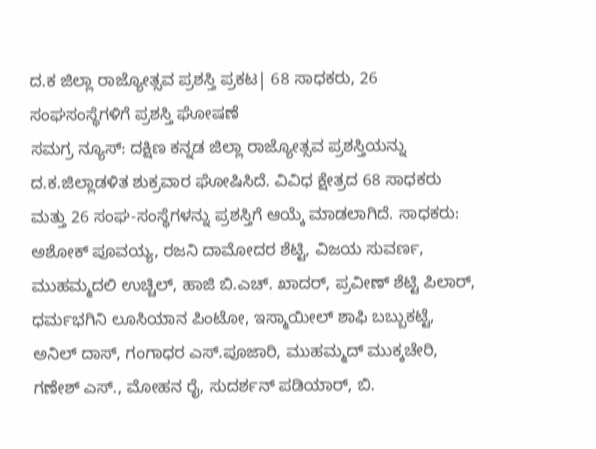ದ.ಕ ಜಿಲ್ಲಾ ರಾಜ್ಯೋತ್ಸವ ಪ್ರಶಸ್ತಿ ಪ್ರಕಟ| 68 ಸಾಧಕರು, 26 ಸಂಘಸಂಸ್ಥೆಗಳಿಗೆ ಪ್ರಶಸ್ತಿ ಘೋಷಣೆ
ಸಮಗ್ರ ನ್ಯೂಸ್: ದಕ್ಷಿಣ ಕನ್ನಡ ಜಿಲ್ಲಾ ರಾಜ್ಯೋತ್ಸವ ಪ್ರಶಸ್ತಿಯನ್ನು ದ.ಕ.ಜಿಲ್ಲಾಡಳಿತ ಶುಕ್ರವಾರ ಘೋಷಿಸಿದೆ. ವಿವಿಧ ಕ್ಷೇತ್ರದ 68 ಸಾಧಕರು ಮತ್ತು 26 ಸಂಘ-ಸಂಸ್ಥೆಗಳನ್ನು ಪ್ರಶಸ್ತಿಗೆ ಆಯ್ಕೆ ಮಾಡಲಾಗಿದೆ. ಸಾಧಕರು: ಅಶೋಕ್ ಪೂವಯ್ಯ, ರಜನಿ ದಾಮೋದರ ಶೆಟ್ಟಿ, ವಿಜಯ ಸುವರ್ಣ, ಮುಹಮ್ಮದಲಿ ಉಚ್ಚಿಲ್, ಹಾಜಿ ಬಿ.ಎಚ್. ಖಾದರ್, ಪ್ರವೀಣ್ ಶೆಟ್ಟಿ ಪಿಲಾರ್, ಧರ್ಮಭಗಿನಿ ಲೂಸಿಯಾನ ಪಿಂಟೋ, ಇಸ್ಮಾಯೀಲ್ ಶಾಫಿ ಬಬ್ಬುಕಟ್ಟೆ, ಅನಿಲ್ ದಾಸ್, ಗಂಗಾಧರ ಎಸ್.ಪೂಜಾರಿ, ಮುಹಮ್ಮದ್ ಮುಕ್ಕಚೇರಿ, ಗಣೇಶ್ ಎಸ್., ಮೋಹನ ರೈ, ಸುದರ್ಶನ್ ಪಡಿಯಾರ್, ಬಿ.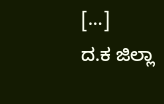[…]
ದ.ಕ ಜಿಲ್ಲಾ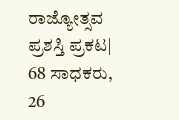ರಾಜ್ಯೋತ್ಸವ ಪ್ರಶಸ್ತಿ ಪ್ರಕಟ| 68 ಸಾಧಕರು, 26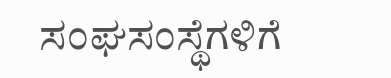ಸಂಘಸಂಸ್ಥೆಗಳಿಗೆ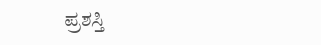ಪ್ರಶಸ್ತಿ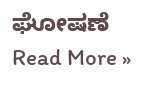ಘೋಷಣೆ Read More »